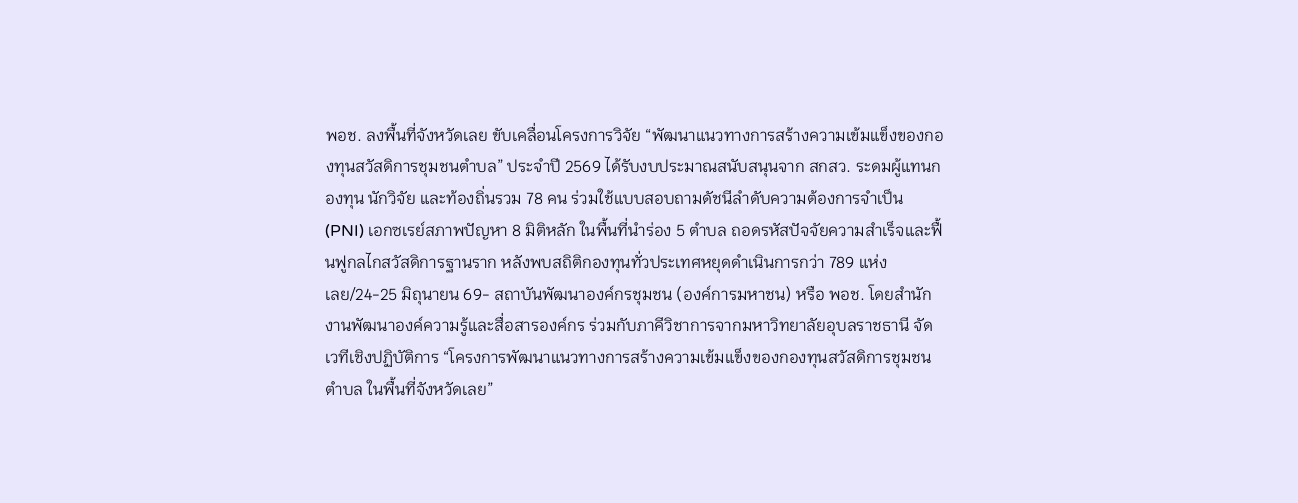พอช. ลงพื้นที่จังหวัดเลย ขับเคลื่อนโครงการวิจัย “พัฒนาแนวทางการสร้างความเข้มแข็งของกองทุนสวัสดิการชุมชนตำบล” ประจำปี 2569 ได้รับงบประมาณสนับสนุนจาก สกสว. ระดมผู้แทนกองทุน นักวิจัย และท้องถิ่นรวม 78 คน ร่วมใช้แบบสอบถามดัชนีลำดับความต้องการจำเป็น (PNI) เอกซเรย์สภาพปัญหา 8 มิติหลัก ในพื้นที่นำร่อง 5 ตำบล ถอดรหัสปัจจัยความสำเร็จและฟื้นฟูกลไกสวัสดิการฐานราก หลังพบสถิติกองทุนทั่วประเทศหยุดดำเนินการกว่า 789 แห่ง
เลย/24-25 มิถุนายน 69- สถาบันพัฒนาองค์กรชุมชน (องค์การมหาชน) หรือ พอช. โดยสำนักงานพัฒนาองค์ความรู้และสื่อสารองค์กร ร่วมกับภาคีวิชาการจากมหาวิทยาลัยอุบลราชธานี จัดเวทีเชิงปฏิบัติการ “โครงการพัฒนาแนวทางการสร้างความเข้มแข็งของกองทุนสวัสดิการชุมชนตำบล ในพื้นที่จังหวัดเลย”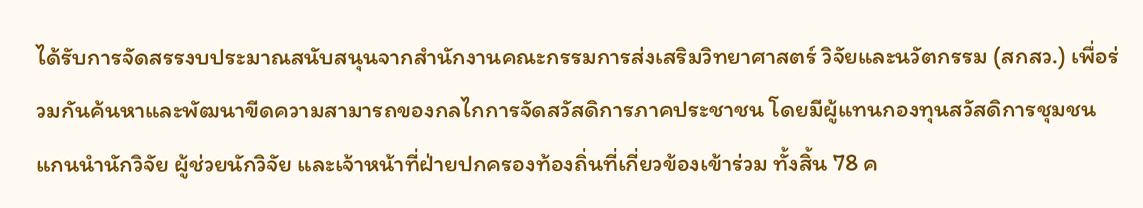ได้รับการจัดสรรงบประมาณสนับสนุนจากสำนักงานคณะกรรมการส่งเสริมวิทยาศาสตร์ วิจัยและนวัตกรรม (สกสว.) เพื่อร่วมกันค้นหาและพัฒนาขีดความสามารถของกลไกการจัดสวัสดิการภาคประชาชน โดยมีผู้แทนกองทุนสวัสดิการชุมชน แกนนำนักวิจัย ผู้ช่วยนักวิจัย และเจ้าหน้าที่ฝ่ายปกครองท้องถิ่นที่เกี่ยวข้องเข้าร่วม ทั้งสิ้น 78 ค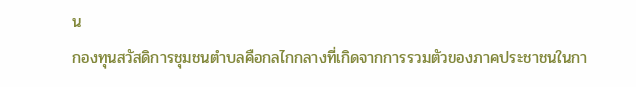น
กองทุนสวัสดิการชุมชนตำบลคือกลไกกลางที่เกิดจากการรวมตัวของภาคประชาชนในกา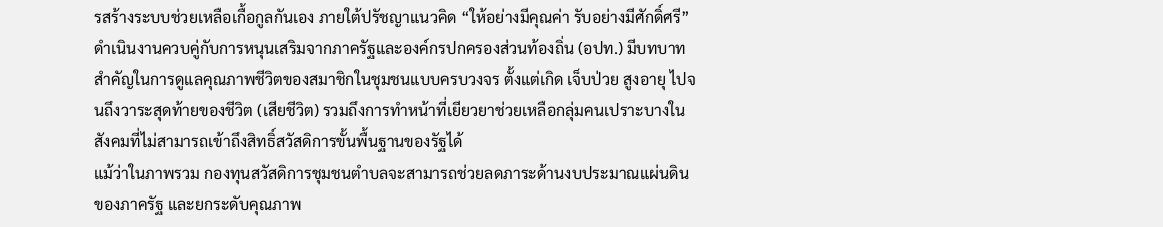รสร้างระบบช่วยเหลือเกื้อกูลกันเอง ภายใต้ปรัชญาแนวคิด “ให้อย่างมีคุณค่า รับอย่างมีศักดิ์ศรี” ดำเนินงานควบคู่กับการหนุนเสริมจากภาครัฐและองค์กรปกครองส่วนท้องถิ่น (อปท.) มีบทบาทสำคัญในการดูแลคุณภาพชีวิตของสมาชิกในชุมชนแบบครบวงจร ตั้งแต่เกิด เจ็บป่วย สูงอายุ ไปจนถึงวาระสุดท้ายของชีวิต (เสียชีวิต) รวมถึงการทำหน้าที่เยียวยาช่วยเหลือกลุ่มคนเปราะบางในสังคมที่ไม่สามารถเข้าถึงสิทธิ์สวัสดิการขั้นพื้นฐานของรัฐได้
แม้ว่าในภาพรวม กองทุนสวัสดิการชุมชนตำบลจะสามารถช่วยลดภาระด้านงบประมาณแผ่นดินของภาครัฐ และยกระดับคุณภาพ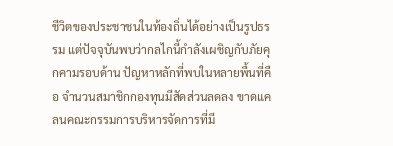ชีวิตของประชาชนในท้องถิ่นได้อย่างเป็นรูปธรรม แต่ปัจจุบันพบว่ากลไกนี้กำลังเผชิญกับภัยคุกคามรอบด้าน ปัญหาหลักที่พบในหลายพื้นที่คือ จำนวนสมาชิกกองทุนมีสัดส่วนลดลง ขาดแคลนคณะกรรมการบริหารจัดการที่มี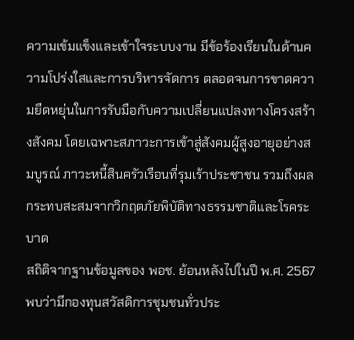ความเข้มแข็งและเข้าใจระบบงาน มีข้อร้องเรียนในด้านความโปร่งใสและการบริหารจัดการ ตลอดจนการขาดความยืดหยุ่นในการรับมือกับความเปลี่ยนแปลงทางโครงสร้างสังคม โดยเฉพาะสภาวะการเข้าสู่สังคมผู้สูงอายุอย่างสมบูรณ์ ภาวะหนี้สินครัวเรือนที่รุมเร้าประชาชน รวมถึงผลกระทบสะสมจากวิกฤตภัยพิบัติทางธรรมชาติและโรคระบาด
สถิติจากฐานข้อมูลของ พอช. ย้อนหลังไปในปี พ.ศ. 2567 พบว่ามีกองทุนสวัสดิการชุมชนทั่วประ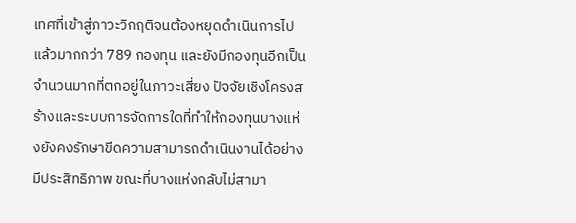เทศที่เข้าสู่ภาวะวิกฤติจนต้องหยุดดำเนินการไปแล้วมากกว่า 789 กองทุน และยังมีกองทุนอีกเป็นจำนวนมากที่ตกอยู่ในภาวะเสี่ยง ปัจจัยเชิงโครงสร้างและระบบการจัดการใดที่ทำให้กองทุนบางแห่งยังคงรักษาขีดความสามารถดำเนินงานได้อย่างมีประสิทธิภาพ ขณะที่บางแห่งกลับไม่สามา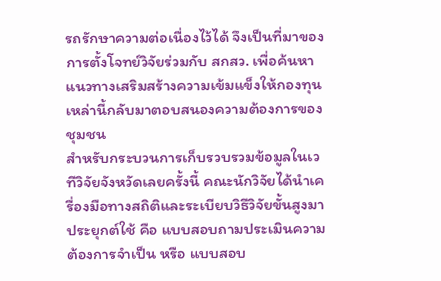รถรักษาความต่อเนื่องไว้ได้ จึงเป็นที่มาของการตั้งโจทย์วิจัยร่วมกับ สกสว. เพื่อค้นหาแนวทางเสริมสร้างความเข้มแข็งให้กองทุนเหล่านี้กลับมาตอบสนองความต้องการของชุมชน
สำหรับกระบวนการเก็บรวบรวมข้อมูลในเวทีวิจัยจังหวัดเลยครั้งนี้ คณะนักวิจัยได้นำเครื่องมือทางสถิติและระเบียบวิธีวิจัยขั้นสูงมาประยุกต์ใช้ คือ แบบสอบถามประเมินความต้องการจำเป็น หรือ แบบสอบ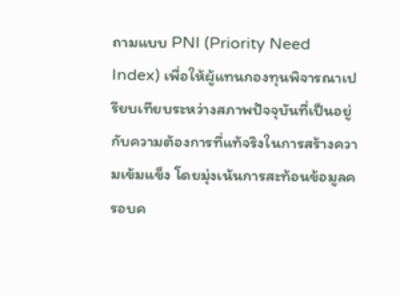ถามแบบ PNI (Priority Need Index) เพื่อให้ผู้แทนกองทุนพิจารณาเปรียบเทียบระหว่างสภาพปัจจุบันที่เป็นอยู่ กับความต้องการที่แท้จริงในการสร้างความเข้มแข็ง โดยมุ่งเน้นการสะท้อนข้อมูลครอบค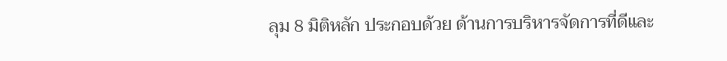ลุม 8 มิติหลัก ประกอบด้วย ด้านการบริหารจัดการที่ดีและ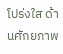โปร่งใส ด้านศักยภาพ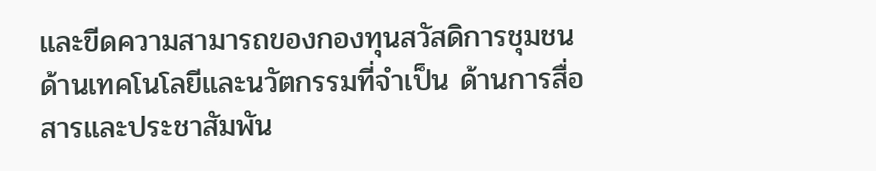และขีดความสามารถของกองทุนสวัสดิการชุมชน ด้านเทคโนโลยีและนวัตกรรมที่จำเป็น ด้านการสื่อสารและประชาสัมพัน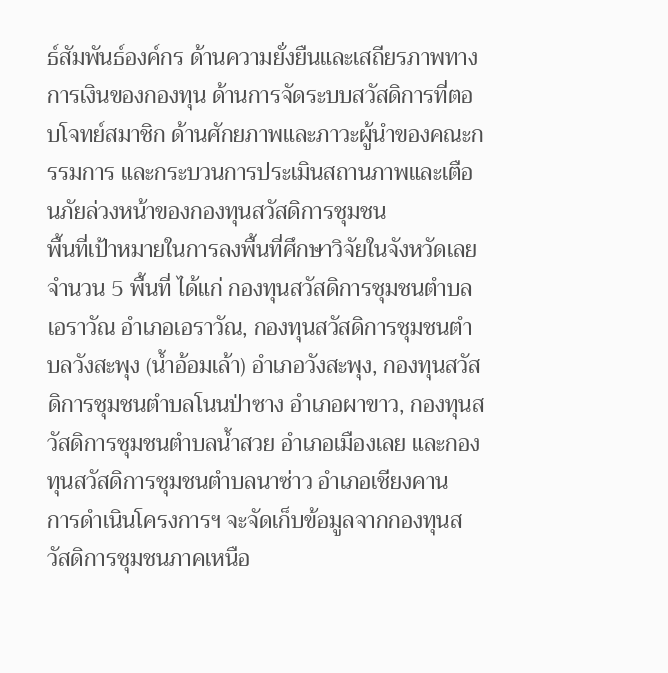ธ์สัมพันธ์องค์กร ด้านความยั่งยืนและเสถียรภาพทางการเงินของกองทุน ด้านการจัดระบบสวัสดิการที่ตอบโจทย์สมาชิก ด้านศักยภาพและภาวะผู้นำของคณะกรรมการ และกระบวนการประเมินสถานภาพและเตือนภัยล่วงหน้าของกองทุนสวัสดิการชุมชน
พื้นที่เป้าหมายในการลงพื้นที่ศึกษาวิจัยในจังหวัดเลย จำนวน 5 พื้นที่ ได้แก่ กองทุนสวัสดิการชุมชนตำบลเอราวัณ อำเภอเอราวัณ, กองทุนสวัสดิการชุมชนตำบลวังสะพุง (น้ำอ้อมเล้า) อำเภอวังสะพุง, กองทุนสวัสดิการชุมชนตำบลโนนป่าซาง อำเภอผาขาว, กองทุนสวัสดิการชุมชนตำบลน้ำสวย อำเภอเมืองเลย และกองทุนสวัสดิการชุมชนตำบลนาซ่าว อำเภอเชียงคาน
การดำเนินโครงการฯ จะจัดเก็บข้อมูลจากกองทุนสวัสดิการชุมชนภาคเหนือ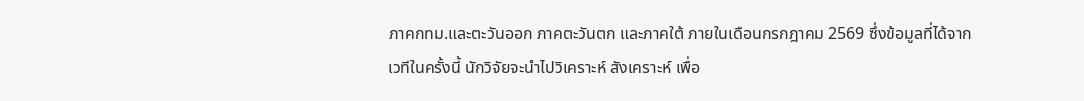ภาคกทม.และตะวันออก ภาคตะวันตก และภาคใต้ ภายในเดือนกรกฎาคม 2569 ซึ่งข้อมูลที่ได้จากเวทีในครั้งนี้ นักวิจัยจะนำไปวิเคราะห์ สังเคราะห์ เพื่อ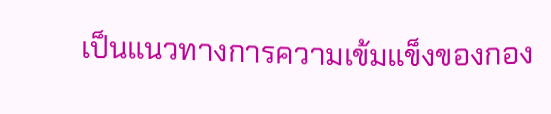เป็นแนวทางการความเข้มแข็งของกอง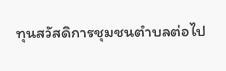ทุนสวัสดิการชุมชนตำบลต่อไป